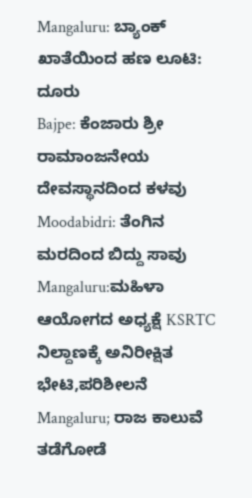Mangaluru: ಬ್ಯಾಂಕ್ ಖಾತೆಯಿಂದ ಹಣ ಲೂಟಿ: ದೂರು
Bajpe: ಕೆಂಜಾರು ಶ್ರೀ ರಾಮಾಂಜನೇಯ ದೇವಸ್ಥಾನದಿಂದ ಕಳವು
Moodabidri: ತೆಂಗಿನ ಮರದಿಂದ ಬಿದ್ದು ಸಾವು
Mangaluru:ಮಹಿಳಾ ಆಯೋಗದ ಅಧ್ಯಕ್ಷೆ KSRTC ನಿಲ್ದಾಣಕ್ಕೆ ಅನಿರೀಕ್ಷಿತ ಭೇಟಿ,ಪರಿಶೀಲನೆ
Mangaluru; ರಾಜ ಕಾಲುವೆ ತಡೆಗೋಡೆ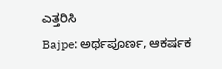ಎತ್ತರಿಸಿ
Bajpe: ಅರ್ಥಪೂರ್ಣ, ಆಕರ್ಷಕ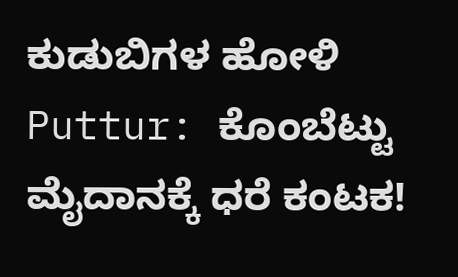ಕುಡುಬಿಗಳ ಹೋಳಿ
Puttur: ಕೊಂಬೆಟ್ಟು ಮೈದಾನಕ್ಕೆ ಧರೆ ಕಂಟಕ!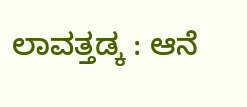ಲಾವತ್ತಡ್ಕ : ಆನೆ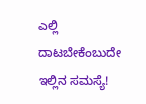ಎಲ್ಲಿ ದಾಟಬೇಕೆಂಬುದೇ ಇಲ್ಲಿನ ಸಮಸ್ಯೆ!